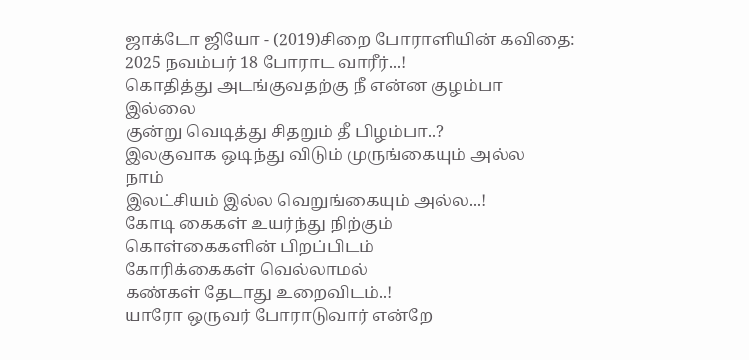ஜாக்டோ ஜியோ - (2019)சிறை போராளியின் கவிதை:
2025 நவம்பர் 18 போராட வாரீர்...!
கொதித்து அடங்குவதற்கு நீ என்ன குழம்பா
இல்லை
குன்று வெடித்து சிதறும் தீ பிழம்பா..?
இலகுவாக ஒடிந்து விடும் முருங்கையும் அல்ல
நாம்
இலட்சியம் இல்ல வெறுங்கையும் அல்ல...!
கோடி கைகள் உயர்ந்து நிற்கும்
கொள்கைகளின் பிறப்பிடம்
கோரிக்கைகள் வெல்லாமல்
கண்கள் தேடாது உறைவிடம்..!
யாரோ ஒருவர் போராடுவார் என்றே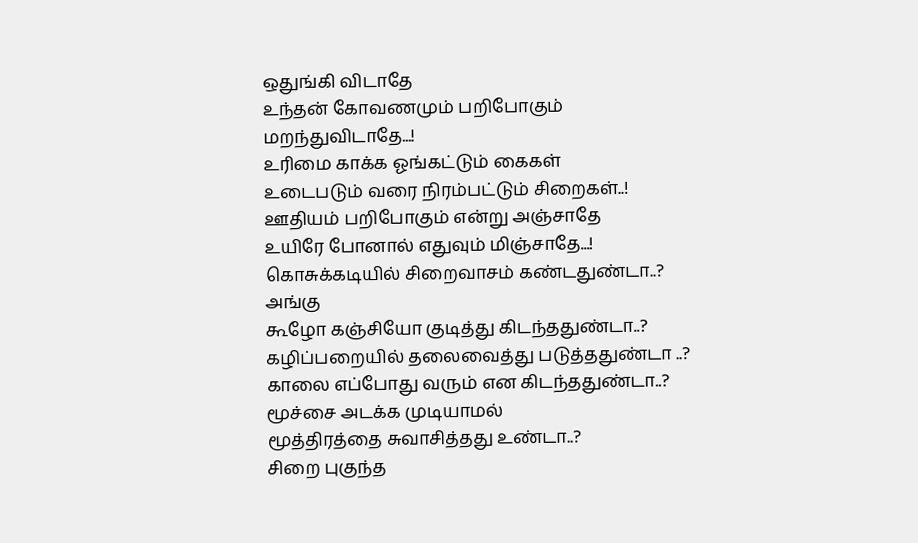ஒதுங்கி விடாதே
உந்தன் கோவணமும் பறிபோகும்
மறந்துவிடாதே...!
உரிமை காக்க ஓங்கட்டும் கைகள்
உடைபடும் வரை நிரம்பட்டும் சிறைகள்..!
ஊதியம் பறிபோகும் என்று அஞ்சாதே
உயிரே போனால் எதுவும் மிஞ்சாதே...!
கொசுக்கடியில் சிறைவாசம் கண்டதுண்டா..?
அங்கு
கூழோ கஞ்சியோ குடித்து கிடந்ததுண்டா..?
கழிப்பறையில் தலைவைத்து படுத்ததுண்டா ..?
காலை எப்போது வரும் என கிடந்ததுண்டா..?
மூச்சை அடக்க முடியாமல்
மூத்திரத்தை சுவாசித்தது உண்டா..?
சிறை புகுந்த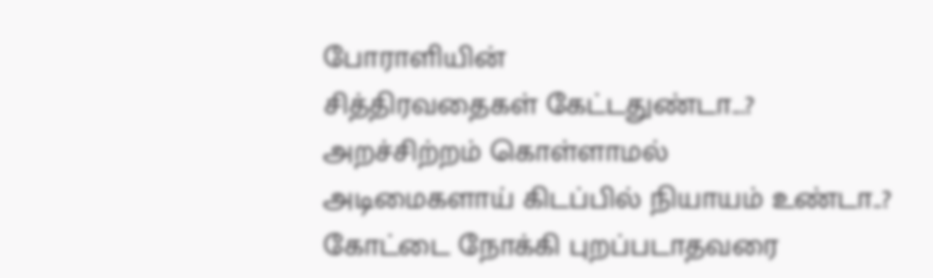போராளியின்
சித்திரவதைகள் கேட்டதுண்டா...?
அறச்சிற்றம் கொள்ளாமல்
அடிமைகளாய் கிடப்பில் நியாயம் உண்டா..?
கோட்டை நோக்கி புறப்படாதவரை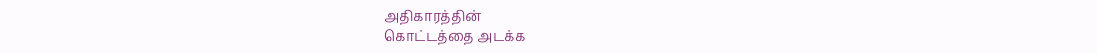அதிகாரத்தின்
கொட்டத்தை அடக்க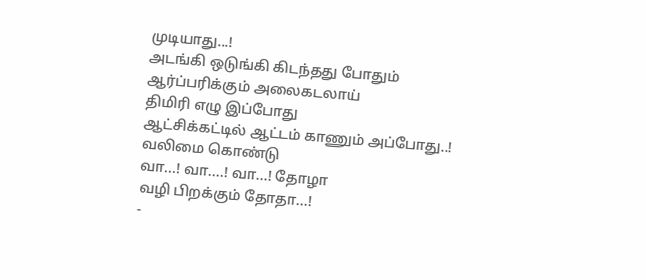முடியாது...!
அடங்கி ஒடுங்கி கிடந்தது போதும்
ஆர்ப்பரிக்கும் அலைகடலாய்
திமிரி எழு இப்போது
ஆட்சிக்கட்டில் ஆட்டம் காணும் அப்போது..!
வலிமை கொண்டு
வா...! வா....! வா...! தோழா
வழி பிறக்கும் தோதா...!
-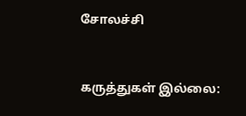சோலச்சி


கருத்துகள் இல்லை: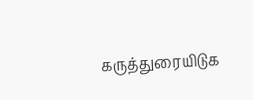கருத்துரையிடுக